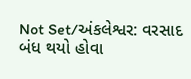Not Set/અંકલેશ્વર: વરસાદ બંધ થયો હોવા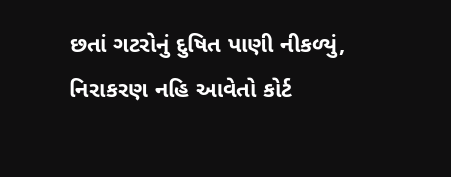છતાં ગટરોનું દુષિત પાણી નીકળ્યું, નિરાકરણ નહિ આવેતો કોર્ટ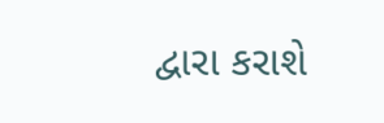દ્વારા કરાશે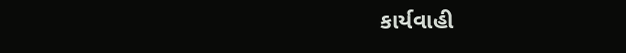કાર્યવાહી